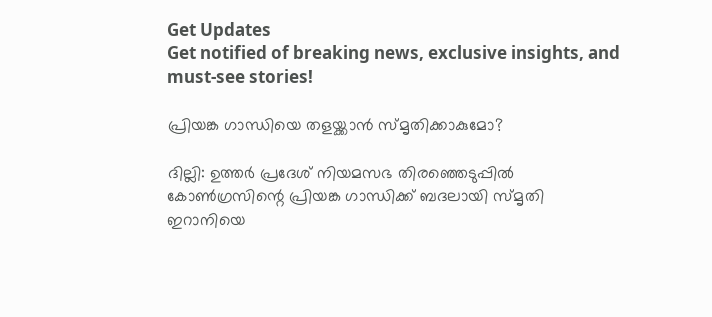Get Updates
Get notified of breaking news, exclusive insights, and must-see stories!

പ്രിയങ്ക ഗാന്ധിയെ തളയ്ക്കാന്‍ സ്മൃതിക്കാകുമോ?

ദില്ലി: ഉത്തര്‍ പ്രദേശ് നിയമസഭ തിരഞ്ഞെടുപ്പില്‍ കോണ്‍ഗ്രസിന്റെ പ്രിയങ്ക ഗാന്ധിക്ക് ബദലായി സ്മൃതി ഇറാനിയെ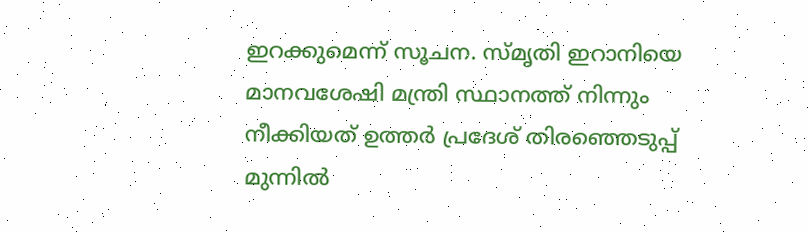ഇറക്കുമെന്ന് സൂചന. സ്മൃതി ഇറാനിയെ മാനവശേഷി മന്ത്രി സ്ഥാനത്ത് നിന്നും നീക്കിയത് ഉത്തര്‍ പ്രദേശ് തിരഞ്ഞെടുപ്പ് മുന്നില്‍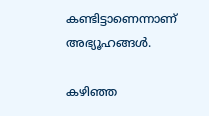കണ്ടിട്ടാണെന്നാണ് അഭ്യൂഹങ്ങള്‍.

കഴിഞ്ഞ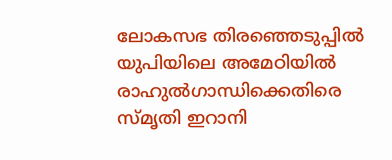ലോകസഭ തിരഞ്ഞെടുപ്പില്‍ യുപിയിലെ അമേഠിയില്‍ രാഹുല്‍ഗാന്ധിക്കെതിരെ സ്മൃതി ഇറാനി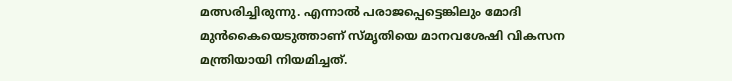മത്സരിച്ചിരുന്നു. എന്നാല്‍ പരാജപ്പെട്ടെങ്കിലും മോദി മുന്‍കൈയെടുത്താണ് സ്മൃതിയെ മാനവശേഷി വികസന മന്ത്രിയായി നിയമിച്ചത്.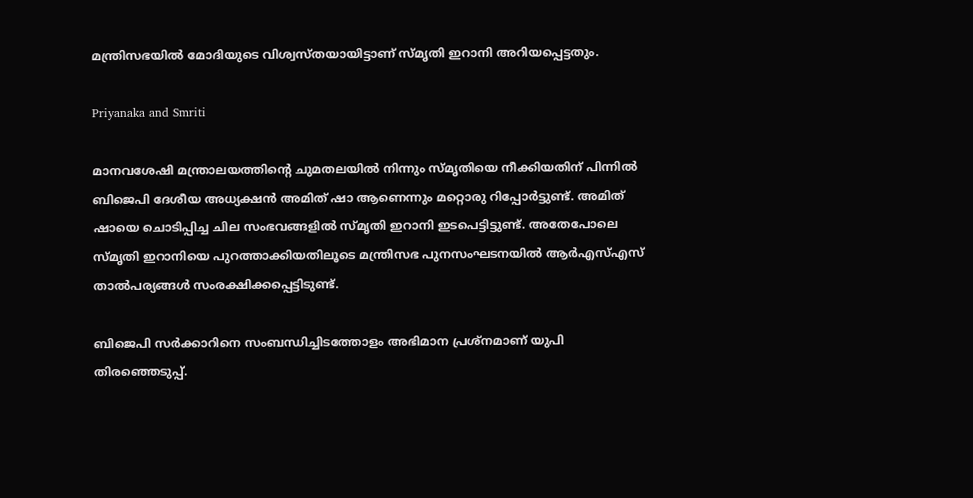മന്ത്രിസഭയില്‍ മോദിയുടെ വിശ്വസ്തയായിട്ടാണ് സ്മൃതി ഇറാനി അറിയപ്പെട്ടതും.

Priyanaka and Smriti

മാനവശേഷി മന്ത്രാലയത്തിന്റെ ചുമതലയില്‍ നിന്നും സ്മൃതിയെ നീക്കിയതിന് പിന്നില്‍ ബിജെപി ദേശീയ അധ്യക്ഷന്‍ അമിത് ഷാ ആണെന്നും മറ്റൊരു റിപ്പോര്‍ട്ടുണ്ട്. അമിത് ഷായെ ചൊടിപ്പിച്ച ചില സംഭവങ്ങളില്‍ സ്മൃതി ഇറാനി ഇടപെട്ടിട്ടുണ്ട്. അതേപോലെ സ്മൃതി ഇറാനിയെ പുറത്താക്കിയതിലൂടെ മന്ത്രിസഭ പുനസംഘടനയില്‍ ആര്‍എസ്എസ് താല്‍പര്യങ്ങള്‍ സംരക്ഷിക്കപ്പെട്ടിടുണ്ട്.

ബിജെപി സര്‍ക്കാറിനെ സംബന്ധിച്ചിടത്തോളം അഭിമാന പ്രശ്‌നമാണ് യുപി തിരഞ്ഞെടുപ്പ്.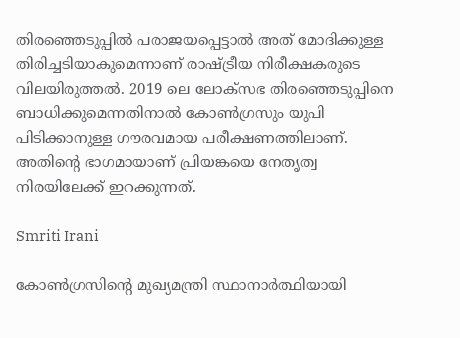തിരഞ്ഞെടുപ്പില്‍ പരാജയപ്പെട്ടാല്‍ അത് മോദിക്കുള്ള തിരിച്ചടിയാകുമെന്നാണ് രാഷ്ട്രീയ നിരീക്ഷകരുടെ വിലയിരുത്തല്‍. 2019 ലെ ലോക്‌സഭ തിരഞ്ഞെടുപ്പിനെ ബാധിക്കുമെന്നതിനാല്‍ കോണ്‍ഗ്രസും യുപി പിടിക്കാനുള്ള ഗൗരവമായ പരീക്ഷണത്തിലാണ്. അതിന്റെ ഭാഗമായാണ് പ്രിയങ്കയെ നേതൃത്വ നിരയിലേക്ക് ഇറക്കുന്നത്.

Smriti Irani

കോണ്‍ഗ്രസിന്റെ മുഖ്യമന്ത്രി സ്ഥാനാര്‍ത്ഥിയായി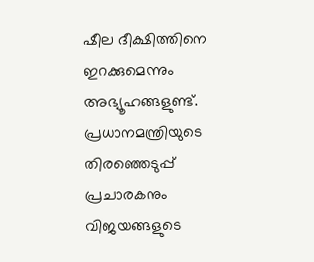ഷീല ദീക്ഷിത്തിനെ ഇറക്കുമെന്നും അഭ്യൂഹങ്ങളുണ്ട്. പ്രധാനമന്ത്രിയുടെ തിരഞ്ഞെടുപ്പ് പ്രചാരകനും വിജയങ്ങളുടെ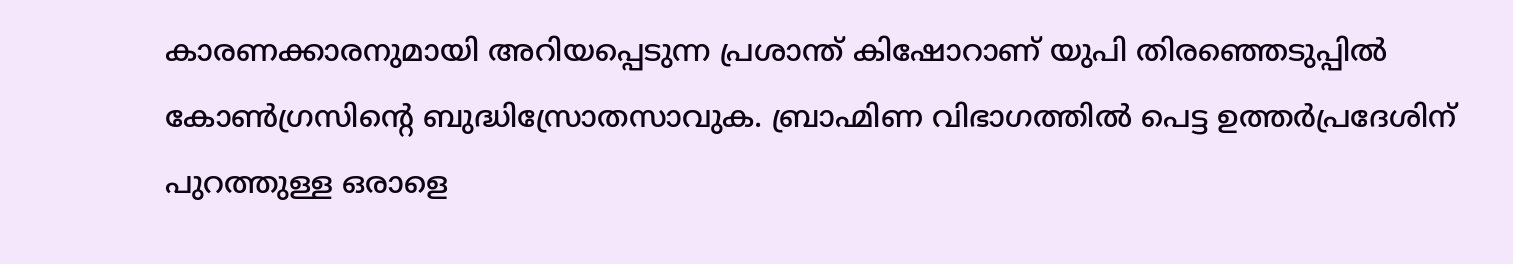കാരണക്കാരനുമായി അറിയപ്പെടുന്ന പ്രശാന്ത് കിഷോറാണ് യുപി തിരഞ്ഞെടുപ്പില്‍ കോണ്‍ഗ്രസിന്റെ ബുദ്ധിസ്രോതസാവുക. ബ്രാഹ്മിണ വിഭാഗത്തില്‍ പെട്ട ഉത്തര്‍പ്രദേശിന് പുറത്തുള്ള ഒരാളെ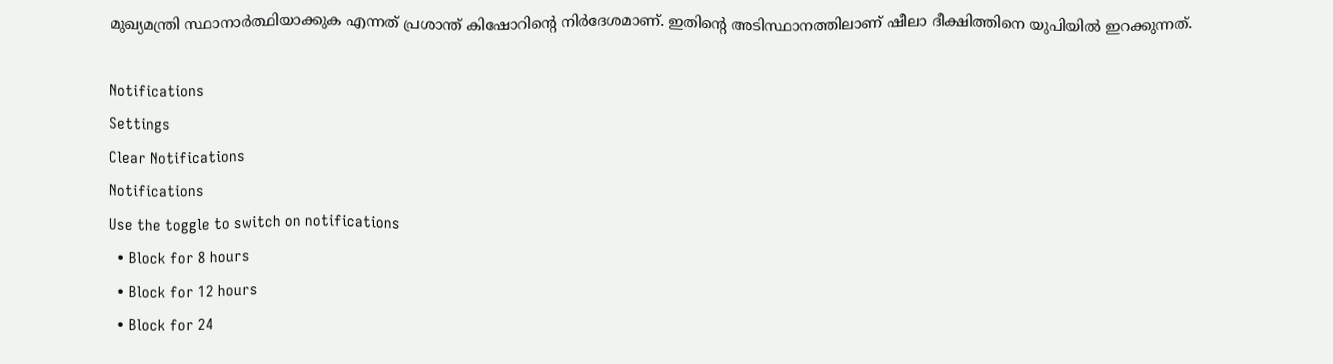മുഖ്യമന്ത്രി സ്ഥാനാര്‍ത്ഥിയാക്കുക എന്നത് പ്രശാന്ത് കിഷോറിന്റെ നിര്‍ദേശമാണ്. ഇതിന്റെ അടിസ്ഥാനത്തിലാണ് ഷീലാ ദീക്ഷിത്തിനെ യുപിയില്‍ ഇറക്കുന്നത്.

Notifications
Settings
Clear Notifications
Notifications
Use the toggle to switch on notifications
  • Block for 8 hours
  • Block for 12 hours
  • Block for 24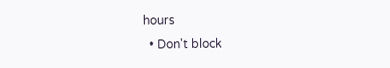hours
  • Don't block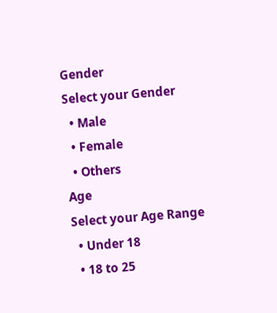Gender
Select your Gender
  • Male
  • Female
  • Others
Age
Select your Age Range
  • Under 18
  • 18 to 25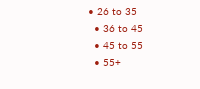• 26 to 35
  • 36 to 45
  • 45 to 55
  • 55+